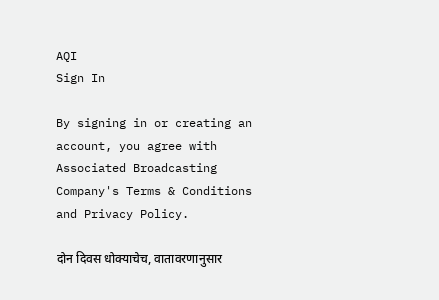AQI
Sign In

By signing in or creating an account, you agree with Associated Broadcasting Company's Terms & Conditions and Privacy Policy.

दोन दिवस धोक्याचेच, वातावरणानुसार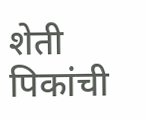शेती पिकांची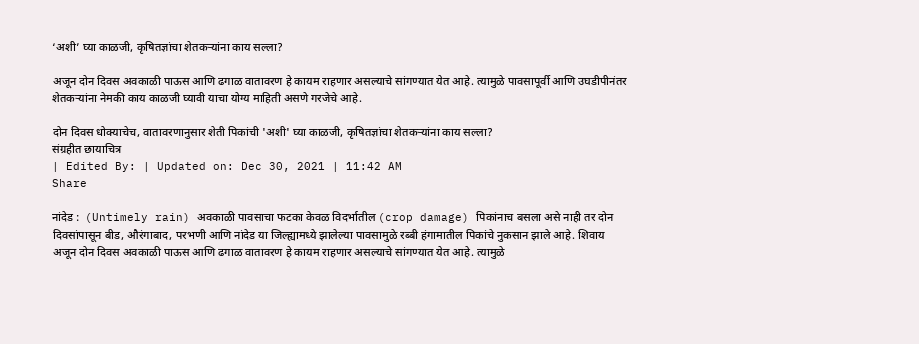‘अशी’ घ्या काळजी, कृषितज्ञांचा शेतकऱ्यांना काय सल्ला?

अजून दोन दिवस अवकाळी पाऊस आणि ढगाळ वातावरण हे कायम राहणार असल्याचे सांगण्यात येत आहे. त्यामुळे पावसापूर्वी आणि उघडीपीनंतर शेतकऱ्यांना नेमकी काय काळजी घ्यावी याचा योग्य माहिती असणे गरजेचे आहे.

दोन दिवस धोक्याचेच, वातावरणानुसार शेती पिकांची 'अशी' घ्या काळजी, कृषितज्ञांचा शेतकऱ्यांना काय सल्ला?
संग्रहीत छायाचित्र
| Edited By: | Updated on: Dec 30, 2021 | 11:42 AM
Share

नांदेड :  (Untimely rain) अवकाळी पावसाचा फटका केवळ विदर्भातील (crop damage) पिकांनाच बसला असे नाही तर दोन दिवसांपासून बीड, औरंगाबाद, परभणी आणि नांदेड या जिल्ह्यामध्ये झालेल्या पावसामुळे रब्बी हंगामातील पिकांचे नुकसान झाले आहे. शिवाय अजून दोन दिवस अवकाळी पाऊस आणि ढगाळ वातावरण हे कायम राहणार असल्याचे सांगण्यात येत आहे. त्यामुळे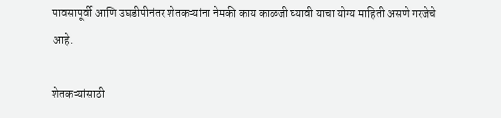पावसापूर्वी आणि उघडीपीनंतर शेतकऱ्यांना नेमकी काय काळजी घ्यावी याचा योग्य माहिती असणे गरजेचे आहे.

शेतकऱ्यांसाठी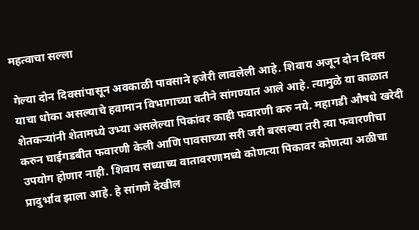महत्वाचा सल्ला

गेल्या दोन दिवसांपासून अवकाळी पावसाने हजेरी लावलेली आहे. शिवाय अजून दोन दिवस याचा धोका असल्याचे हवामान विभागाच्या वतीने सांगण्यात आले आहे. त्यामुळे या काळात शेतकऱ्यांनी शेतामध्ये उभ्या असलेल्या पिकांवर काही फवारणी करु नये. महागडी औषधे खरेदी करुन घाईगडबीत फवारणी केली आणि पावसाच्या सरी जरी बरसल्या तरी त्या फवारणीचा उपयोग होणार नाही. शिवाय सध्याच्य वातावरणामध्ये कोणत्या पिकावर कोणत्या अळीचा प्रादुर्भाव झाला आहे. हे सांगणे देखील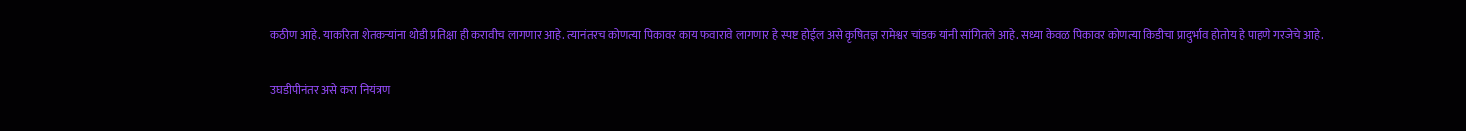कठीण आहे. याकरिता शेतकऱ्यांना थोडी प्रतिक्षा ही करावीच लागणार आहे. त्यानंतरच कोणत्या पिकावर काय फवारावे लागणार हे स्पष्ट होईल असे कृषितज्ञ रामेश्वर चांडक यांनी सांगितले आहे. सध्या केवळ पिकावर कोणत्या किडीचा प्रादुर्भाव होतोय हे पाहणे गरजेचे आहे.

उघडीपीनंतर असे करा नियंत्रण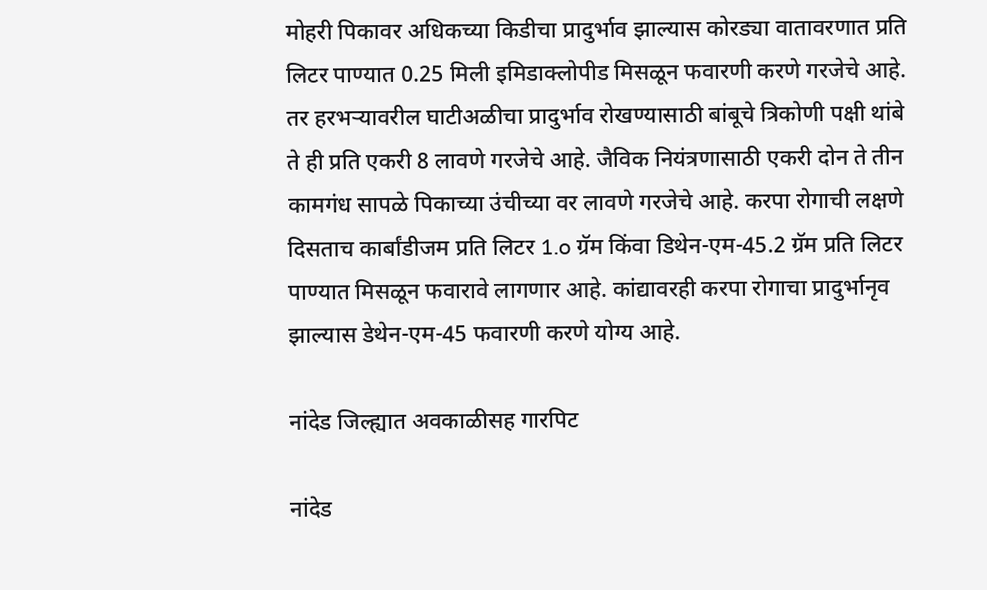मोहरी पिकावर अधिकच्या किडीचा प्रादुर्भाव झाल्यास कोरड्या वातावरणात प्रति लिटर पाण्यात 0.25 मिली इमिडाक्लोपीड मिसळून फवारणी करणे गरजेचे आहे. तर हरभऱ्यावरील घाटीअळीचा प्रादुर्भाव रोखण्यासाठी बांबूचे त्रिकोणी पक्षी थांबे ते ही प्रति एकरी 8 लावणे गरजेचे आहे. जैविक नियंत्रणासाठी एकरी दोन ते तीन कामगंध सापळे पिकाच्या उंचीच्या वर लावणे गरजेचे आहे. करपा रोगाची लक्षणे दिसताच कार्बांडीजम प्रति लिटर 1.o ग्रॅम किंवा डिथेन-एम-45.2 ग्रॅम प्रति लिटर पाण्यात मिसळून फवारावे लागणार आहे. कांद्यावरही करपा रोगाचा प्रादुर्भानृव झाल्यास डेथेन-एम-45 फवारणी करणे योग्य आहे.

नांदेड जिल्ह्यात अवकाळीसह गारपिट

नांदेड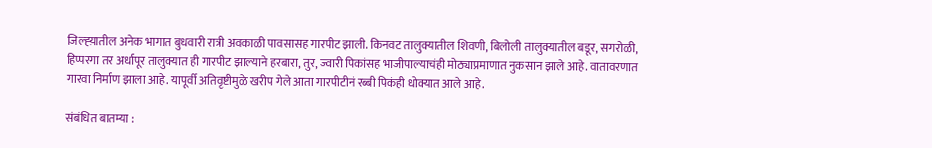जिल्ह्य़ातील अनेक भागात बुधवारी रात्री अवकाळी पावसासह गारपीट झाली. किनवट तालुक्यातील शिवणी, बिलोली तालुक्यातील बडूर, सगरोळी, हिप्परगा तर अर्धापूर तालुक्यात ही गारपीट झाल्याने हरबारा, तुर, ज्वारी पिकांसह भाजीपाल्याचंही मोठ्याप्रमाणात नुकसान झाले आहे. वातावरणात गारवा निर्माण झाला आहे. यापूर्वी अतिवृष्टीमुळे खरीप गेले आता गारपीटीनं रब्बी पिकंही धोक्यात आले आहे.

संबंधित बातम्या :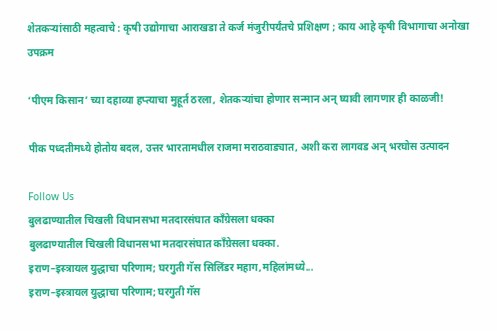शेतकऱ्यांसाठी महत्वाचे : कृषी उद्योगाचा आराखडा ते कर्ज मंजुरीपर्यंतचे प्रशिक्षण ; काय आहे कृषी विभागाचा अनोखा उपक्रम

‘पीएम किसान’ च्या दहाव्या हप्त्याचा मुहूर्त ठरला, शेतकऱ्यांचा होणार सन्मान अन् घ्यावी लागणार ही काळजी!

पीक पध्दतीमध्ये होतोय बदल, उत्तर भारतामधील राजमा मराठवाड्यात, अशी करा लागवड अन् भरघोस उत्पादन

Follow Us
बुलढाण्यातील चिखली विधानसभा मतदारसंघात काँग्रेसला धक्का
बुलढाण्यातील चिखली विधानसभा मतदारसंघात काँग्रेसला धक्का.
इराण–इस्त्रायल युद्धाचा परिणाम; घरगुती गॅस सिलिंडर महाग,महिलांमध्ये...
इराण–इस्त्रायल युद्धाचा परिणाम; घरगुती गॅस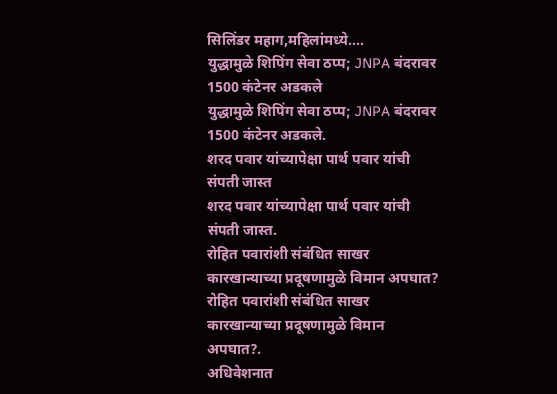सिलिंडर महाग,महिलांमध्ये....
युद्धामुळे शिपिंग सेवा ठप्प; JNPA बंदरावर 1500 कंटेनर अडकले
युद्धामुळे शिपिंग सेवा ठप्प; JNPA बंदरावर 1500 कंटेनर अडकले.
शरद पवार यांच्यापेक्षा पार्थ पवार यांची संपती जास्त
शरद पवार यांच्यापेक्षा पार्थ पवार यांची संपती जास्त.
रोहित पवारांशी संबंधित साखर कारखान्याच्या प्रदूषणामुळे विमान अपघात?
रोहित पवारांशी संबंधित साखर कारखान्याच्या प्रदूषणामुळे विमान अपघात?.
अधिवेशनात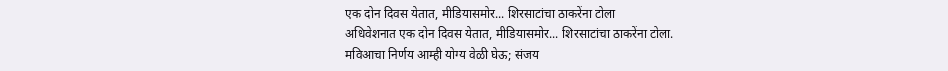एक दोन दिवस येतात, मीडियासमोर... शिरसाटांचा ठाकरेंना टोला
अधिवेशनात एक दोन दिवस येतात, मीडियासमोर... शिरसाटांचा ठाकरेंना टोला.
मविआचा निर्णय आम्ही योग्य वेळी घेऊ; संजय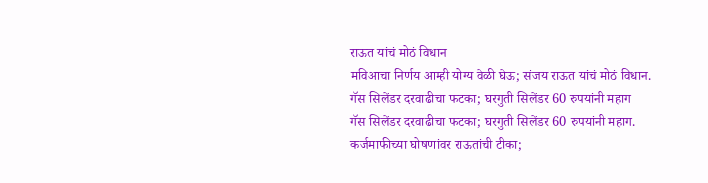राऊत यांचं मोठं विधान
मविआचा निर्णय आम्ही योग्य वेळी घेऊ; संजय राऊत यांचं मोठं विधान.
गॅस सिलेंडर दरवाढीचा फटका; घरगुती सिलेंडर 60 रुपयांनी महाग
गॅस सिलेंडर दरवाढीचा फटका; घरगुती सिलेंडर 60 रुपयांनी महाग.
कर्जमाफीच्या घोषणांवर राऊतांची टीका;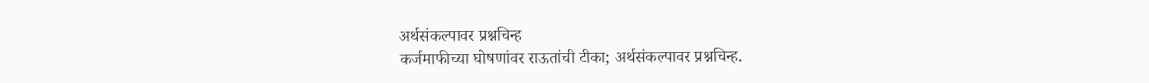अर्थसंकल्पावर प्रश्नचिन्ह
कर्जमाफीच्या घोषणांवर राऊतांची टीका; अर्थसंकल्पावर प्रश्नचिन्ह.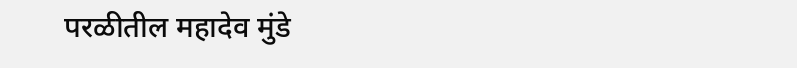परळीतील महादेव मुंडे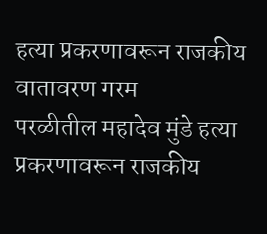हत्या प्रकरणावरून राजकीय वातावरण गरम
परळीतील महादेव मुंडे हत्या प्रकरणावरून राजकीय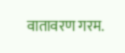वातावरण गरम.